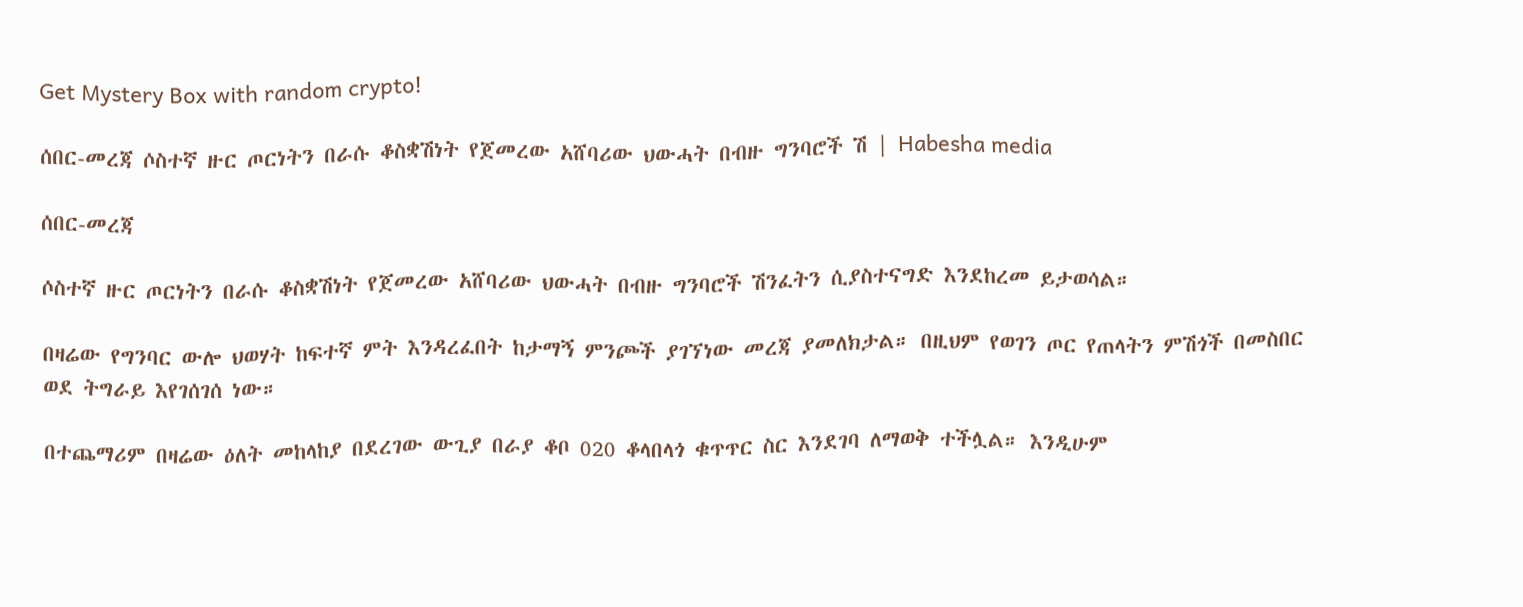Get Mystery Box with random crypto!

ሰበር-መረጃ ሶስተኛ ዙር ጦርነትን በራሱ ቆስቋሽነት የጀመረው አሸባሪው ህውሓት በብዙ ግንባሮች ሽ | Habesha media

ሰበር-መረጃ

ሶስተኛ ዙር ጦርነትን በራሱ ቆስቋሽነት የጀመረው አሸባሪው ህውሓት በብዙ ግንባሮች ሽንፈትን ሲያስተናግድ እንደከረመ ይታወሳል።

በዛሬው የግንባር ውሎ ህወሃት ከፍተኛ ምት እንዳረፈበት ከታማኝ ምንጮች ያገኘነው መረጃ ያመለክታል። በዚህም የወገን ጦር የጠላትን ምሽጎች በመስበር ወደ ትግራይ እየገሰገሰ ነው።

በተጨማሪም በዛሬው ዕለት መከላከያ በደረገው ውጊያ በራያ ቆቦ 020 ቆላበላጎ ቁጥጥር ስር እንደገባ ለማወቅ ተችሏል። እንዲሁም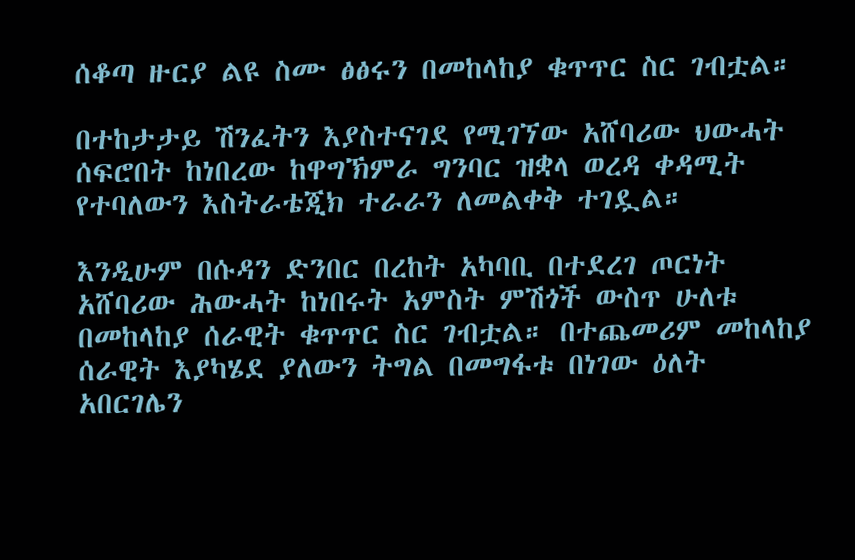ሰቆጣ ዙርያ ልዩ ስሙ ፅፅሩን በመከላከያ ቁጥጥር ስር ገብቷል።

በተከታታይ ሽንፈትን እያስተናገደ የሚገኘው አሸባሪው ህውሓት ሰፍሮበት ከነበረው ከዋግኽምራ ግንባር ዝቋላ ወረዳ ቀዳሚት የተባለውን እስትራቴጂክ ተራራን ለመልቀቅ ተገዷል።

እንዲሁም በሱዳን ድንበር በረከት አካባቢ በተደረገ ጦርነት አሸባሪው ሕውሓት ከነበሩት አምስት ምሽጎች ውስጥ ሁለቱ በመከላከያ ሰራዊት ቁጥጥር ስር ገብቷል። በተጨመሪም መከላከያ ሰራዊት እያካሄደ ያለውን ትግል በመግፋቱ በነገው ዕለት አበርገሌን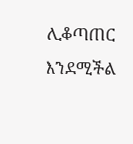ሊቆጣጠር እንደሚችል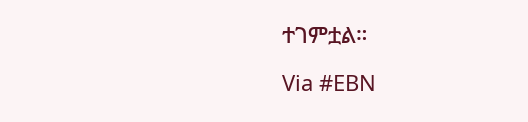ተገምቷል።

Via #EBN